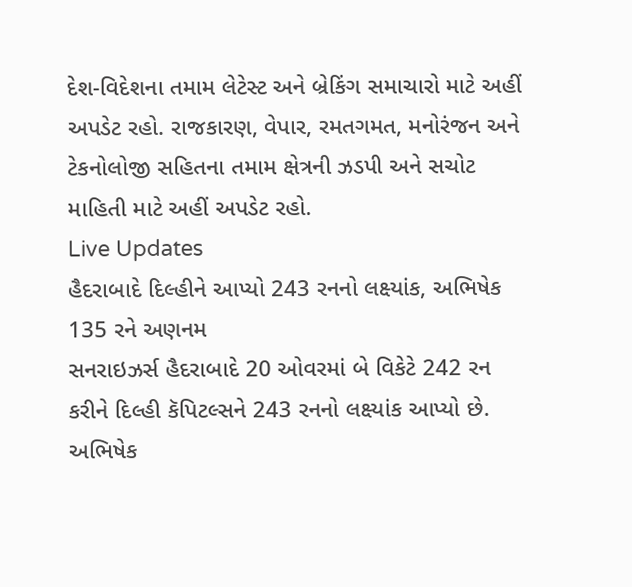દેશ-વિદેશના તમામ લેટેસ્ટ અને બ્રેકિંગ સમાચારો માટે અહીં અપડેટ રહો. રાજકારણ, વેપાર, રમતગમત, મનોરંજન અને ટેકનોલોજી સહિતના તમામ ક્ષેત્રની ઝડપી અને સચોટ માહિતી માટે અહીં અપડેટ રહો.
Live Updates
હૈદરાબાદે દિલ્હીને આપ્યો 243 રનનો લક્ષ્યાંક, અભિષેક 135 રને અણનમ
સનરાઇઝર્સ હૈદરાબાદે 20 ઓવરમાં બે વિકેટે 242 રન કરીને દિલ્હી કૅપિટલ્સને 243 રનનો લક્ષ્યાંક આપ્યો છે. અભિષેક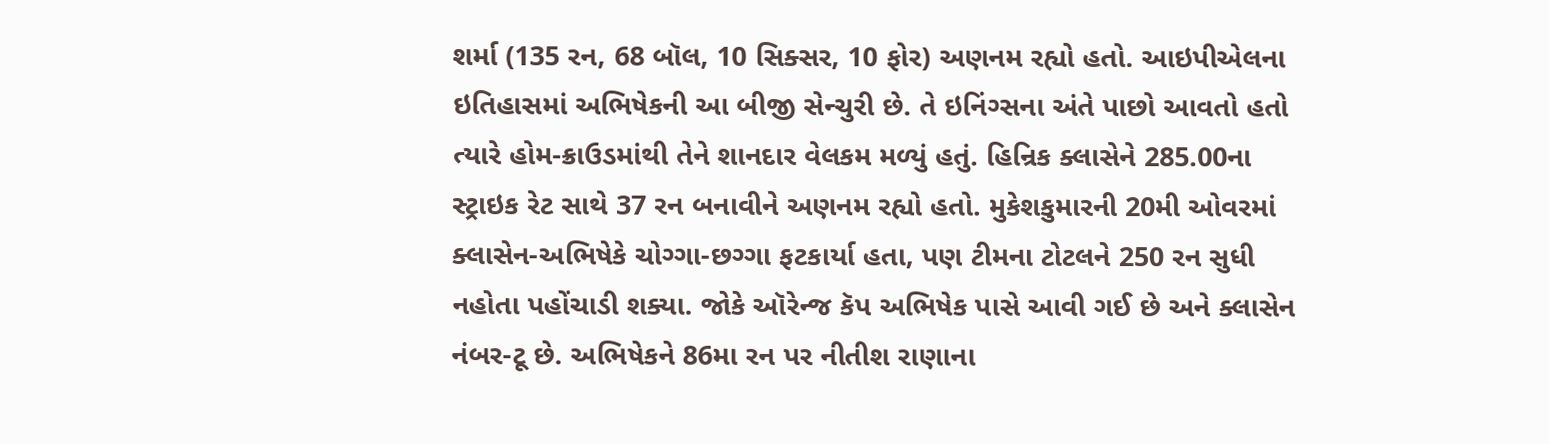શર્મા (135 રન, 68 બૉલ, 10 સિક્સર, 10 ફોર) અણનમ રહ્યો હતો. આઇપીએલના ઇતિહાસમાં અભિષેકની આ બીજી સેન્ચુરી છે. તે ઇનિંગ્સના અંતે પાછો આવતો હતો ત્યારે હોમ-ક્રાઉડમાંથી તેને શાનદાર વેલકમ મળ્યું હતું. હિન્રિક ક્લાસેને 285.00ના સ્ટ્રાઇક રેટ સાથે 37 રન બનાવીને અણનમ રહ્યો હતો. મુકેશકુમારની 20મી ઓવરમાં ક્લાસેન-અભિષેકે ચોગ્ગા-છગ્ગા ફટકાર્યા હતા, પણ ટીમના ટોટલને 250 રન સુધી નહોતા પહોંચાડી શક્યા. જોકે ઑરેન્જ કૅપ અભિષેક પાસે આવી ગઈ છે અને ક્લાસેન નંબર-ટૂ છે. અભિષેકને 86મા રન પર નીતીશ રાણાના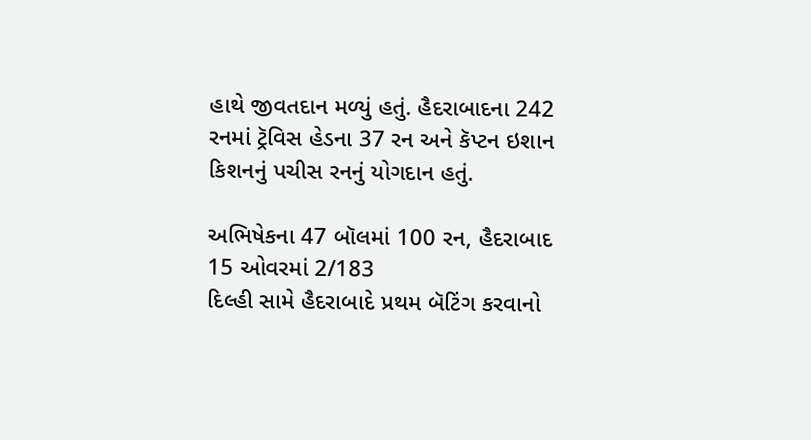હાથે જીવતદાન મળ્યું હતું. હૈદરાબાદના 242 રનમાં ટ્રૅવિસ હેડના 37 રન અને કૅપ્ટન ઇશાન કિશનનું પચીસ રનનું યોગદાન હતું.

અભિષેકના 47 બૉલમાં 100 રન, હૈદરાબાદ 15 ઓવરમાં 2/183
દિલ્હી સામે હૈદરાબાદે પ્રથમ બૅટિંગ કરવાનો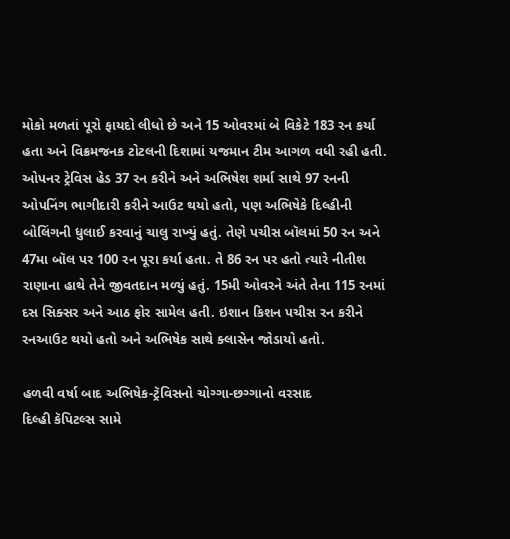મોકો મળતાં પૂરો ફાયદો લીધો છે અને 15 ઓવરમાં બે વિકેટે 183 રન કર્યા હતા અને વિક્રમજનક ટોટલની દિશામાં યજમાન ટીમ આગળ વધી રહી હતી. ઓપનર ટ્રેવિસ હેડ 37 રન કરીને અને અભિષેશ શર્મા સાથે 97 રનની ઓપનિંગ ભાગીદારી કરીને આઉટ થયો હતો, પણ અભિષેકે દિલ્હીની બોલિંગની ધુલાઈ કરવાનું ચાલુ રાખ્યું હતું. તેણે પચીસ બૉલમાં 50 રન અને 47મા બૉલ પર 100 રન પૂરા કર્યા હતા. તે 86 રન પર હતો ત્યારે નીતીશ રાણાના હાથે તેને જીવતદાન મળ્યું હતું. 15મી ઓવરને અંતે તેના 115 રનમાં દસ સિક્સર અને આઠ ફોર સામેલ હતી. ઇશાન કિશન પચીસ રન કરીને રનઆઉટ થયો હતો અને અભિષેક સાથે ક્લાસેન જોડાયો હતો.

હળવી વર્ષા બાદ અભિષેક-ટ્રૅવિસનો ચોગ્ગા-છગ્ગાનો વરસાદ
દિલ્હી કૅપિટલ્સ સામે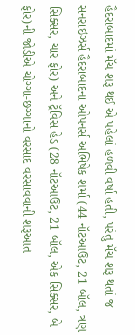હૈદરાબાદમાં મૅચ શરૂ થઈ એ પહેલાં હળવી વર્ષા હતી, પરંતુ મૅચ શરૂ થતાં જ સનરાઇઝર્સ હૈદરાબાદના ઓપનર્સ અભિષેક શર્મા (44 નૉટઆઉટ, 21 બૉલ, ત્રણ સિક્સર, ચાર ફોર) અને ટ્રૅવિસ હેડ (28 નૉટઆઉટ, 21 બૉલ, એક સિક્સર, બે ફોર)ની જોડીએ ચોગ્ગા-છગ્ગાનો વરસાદ વરસાવવાની શરૂઆત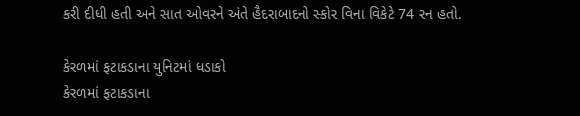કરી દીધી હતી અને સાત ઓવરને અંતે હૈદરાબાદનો સ્કોર વિના વિકેટે 74 રન હતો.

કેરળમાં ફટાકડાના યુનિટમાં ધડાકો
કેરળમાં ફટાકડાના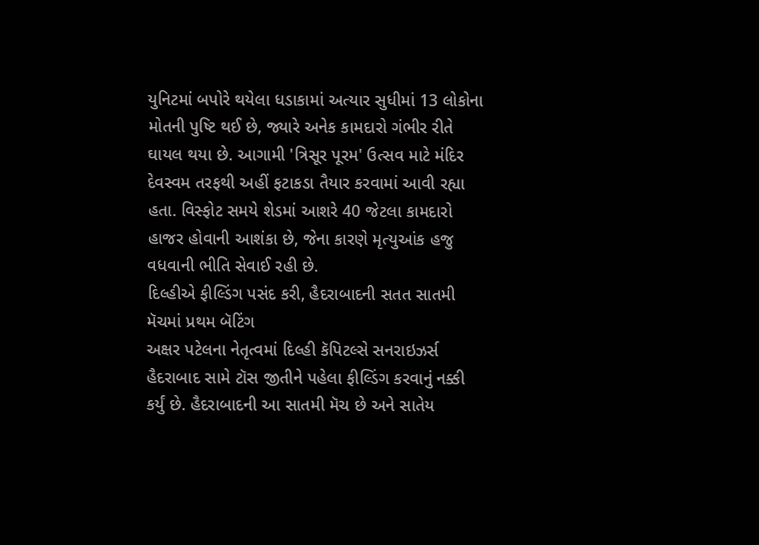યુનિટમાં બપોરે થયેલા ધડાકામાં અત્યાર સુધીમાં 13 લોકોના મોતની પુષ્ટિ થઈ છે, જ્યારે અનેક કામદારો ગંભીર રીતે ઘાયલ થયા છે. આગામી 'ત્રિસૂર પૂરમ' ઉત્સવ માટે મંદિર દેવસ્વમ તરફથી અહીં ફટાકડા તૈયાર કરવામાં આવી રહ્યા હતા. વિસ્ફોટ સમયે શેડમાં આશરે 40 જેટલા કામદારો હાજર હોવાની આશંકા છે, જેના કારણે મૃત્યુઆંક હજુ વધવાની ભીતિ સેવાઈ રહી છે.
દિલ્હીએ ફીલ્ડિંગ પસંદ કરી, હૈદરાબાદની સતત સાતમી મૅચમાં પ્રથમ બૅટિંગ
અક્ષર પટેલના નેતૃત્વમાં દિલ્હી કૅપિટલ્સે સનરાઇઝર્સ હૈદરાબાદ સામે ટૉસ જીતીને પહેલા ફીલ્ડિંગ કરવાનું નક્કી કર્યું છે. હૈદરાબાદની આ સાતમી મૅચ છે અને સાતેય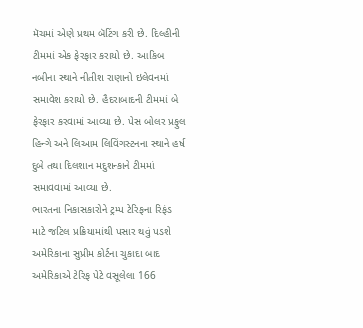મૅચમાં એણે પ્રથમ બૅટિંગ કરી છે. દિલ્હીની ટીમમાં એક ફેરફાર કરાયો છે. આકિબ નબીના સ્થાને નીતીશ રાણાનો ઇલેવનમાં સમાવેશ કરાયો છે. હૈદરાબાદની ટીમમાં બે ફેરફાર કરવામાં આવ્યા છે. પેસ બોલર પ્રફુલ હિન્ગે અને લિઆમ લિવિંગસ્ટનના સ્થાને હર્ષ દુબે તથા દિલશાન મદુશન્કાને ટીમમાં સમાવવામાં આવ્યા છે.
ભારતના નિકાસકારોને ટ્રમ્પ ટેરિફના રિફંડ માટે જટિલ પ્રક્રિયામાંથી પસાર થવું પડશે
અમેરિકાના સુપ્રીમ કોર્ટના ચુકાદા બાદ અમેરિકાએ ટેરિફ પેટે વસૂલેલા 166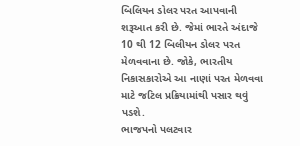બિલિયન ડોલર પરત આપવાની શરૂઆત કરી છે. જેમાં ભારતે અંદાજે 10 થી 12 બિલીયન ડોલર પરત મેળવવાના છે. જોકે, ભારતીય નિકાસકારોએ આ નાણાં પરત મેળવવા માટે જટિલ પ્રક્રિયામાંથી પસાર થવું પડશે.
ભાજપનો પલટવાર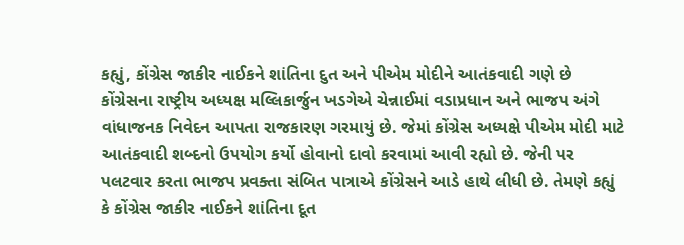કહ્યું, કોંગ્રેસ જાકીર નાઈકને શાંતિના દુત અને પીએમ મોદીને આતંકવાદી ગણે છે
કોંગ્રેસના રાષ્ટ્રીય અધ્યક્ષ મલ્લિકાર્જુન ખડગેએ ચેન્નાઈમાં વડાપ્રધાન અને ભાજપ અંગે વાંધાજનક નિવેદન આપતા રાજકારણ ગરમાયું છે. જેમાં કોંગ્રેસ અધ્યક્ષે પીએમ મોદી માટે આતંકવાદી શબ્દનો ઉપયોગ કર્યો હોવાનો દાવો કરવામાં આવી રહ્યો છે. જેની પર પલટવાર કરતા ભાજપ પ્રવક્તા સંબિત પાત્રાએ કોંગ્રેસને આડે હાથે લીધી છે. તેમણે કહ્યું કે કોંગ્રેસ જાકીર નાઈકને શાંતિના દૂત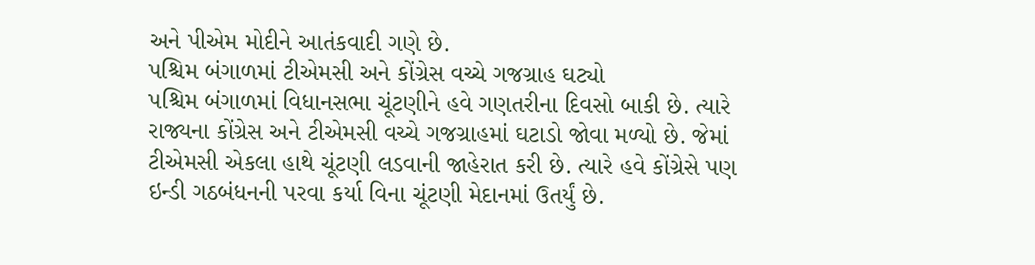અને પીએમ મોદીને આતંકવાદી ગણે છે.
પશ્ચિમ બંગાળમાં ટીએમસી અને કોંગ્રેસ વચ્ચે ગજગ્રાહ ઘટ્યો
પશ્ચિમ બંગાળમાં વિધાનસભા ચૂંટણીને હવે ગણતરીના દિવસો બાકી છે. ત્યારે રાજ્યના કોંગ્રેસ અને ટીએમસી વચ્ચે ગજગ્રાહમાં ઘટાડો જોવા મળ્યો છે. જેમાં ટીએમસી એકલા હાથે ચૂંટણી લડવાની જાહેરાત કરી છે. ત્યારે હવે કોંગ્રેસે પણ ઇન્ડી ગઠબંધનની પરવા કર્યા વિના ચૂંટણી મેદાનમાં ઉતર્યું છે.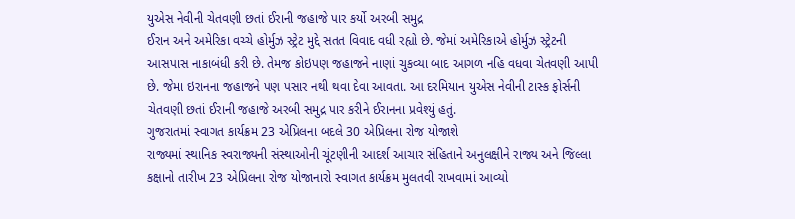યુએસ નેવીની ચેતવણી છતાં ઈરાની જહાજે પાર કર્યો અરબી સમુદ્ર
ઈરાન અને અમેરિકા વચ્ચે હોર્મુઝ સ્ટ્રેટ મુદ્દે સતત વિવાદ વધી રહ્યો છે. જેમાં અમેરિકાએ હોર્મુઝ સ્ટ્રેટની આસપાસ નાકાબંધી કરી છે. તેમજ કોઇપણ જહાજને નાણાં ચુકવ્યા બાદ આગળ નહિ વધવા ચેતવણી આપી છે. જેમા ઇરાનના જહાજને પણ પસાર નથી થવા દેવા આવતા. આ દરમિયાન યુએસ નેવીની ટાસ્ક ફોર્સની ચેતવણી છતાં ઈરાની જહાજે અરબી સમુદ્ર પાર કરીને ઈરાનના પ્રવેશ્યું હતું.
ગુજરાતમાં સ્વાગત કાર્યક્રમ 23 એપ્રિલના બદલે 30 એપ્રિલના રોજ યોજાશે
રાજ્યમાં સ્થાનિક સ્વરાજ્યની સંસ્થાઓની ચૂંટણીની આદર્શ આચાર સંહિતાને અનુલક્ષીને રાજ્ય અને જિલ્લા કક્ષાનો તારીખ 23 એપ્રિલના રોજ યોજાનારો સ્વાગત કાર્યક્રમ મુલતવી રાખવામાં આવ્યો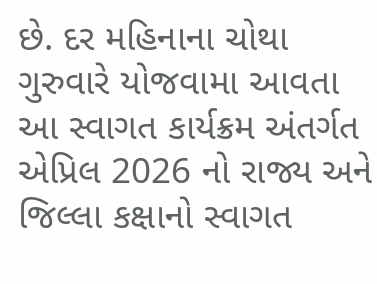છે. દર મહિનાના ચોથા ગુરુવારે યોજવામા આવતા આ સ્વાગત કાર્યક્રમ અંતર્ગત એપ્રિલ 2026 નો રાજ્ય અને જિલ્લા કક્ષાનો સ્વાગત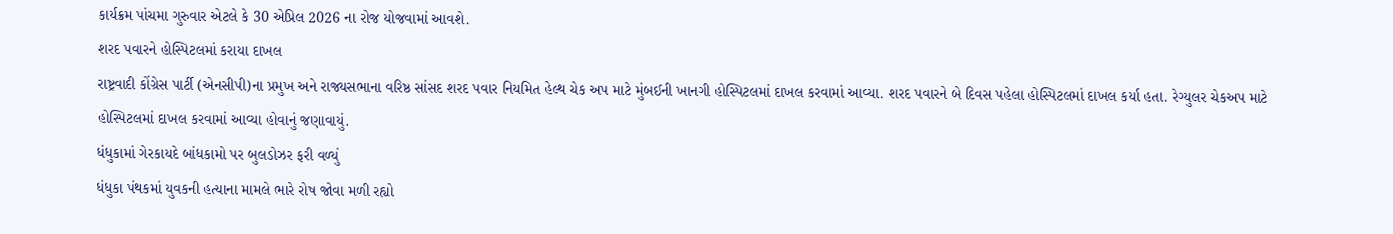કાર્યક્રમ પાંચમા ગુરુવાર એટલે કે 30 એપ્રિલ 2026 ના રોજ યોજવામાં આવશે.
શરદ પવારને હોસ્પિટલમાં કરાયા દાખલ
રાષ્ટ્રવાદી કોંગ્રેસ પાર્ટી (એનસીપી)ના પ્રમુખ અને રાજ્યસભાના વરિષ્ઠ સાંસદ શરદ પવાર નિયમિત હેલ્થ ચેક અપ માટે મુંબઈની ખાનગી હોસ્પિટલમાં દાખલ કરવામાં આવ્યા. શરદ પવારને બે દિવસ પહેલા હોસ્પિટલમાં દાખલ કર્યા હતા. રેગ્યુલર ચેકઅપ માટે હોસ્પિટલમાં દાખલ કરવામાં આવ્યા હોવાનું જણાવાયું.
ધંધુકામાં ગેરકાયદે બાંધકામો પર બુલડોઝર ફરી વળ્યું
ધંધુકા પંથકમાં યુવકની હત્યાના મામલે ભારે રોષ જોવા મળી રહ્યો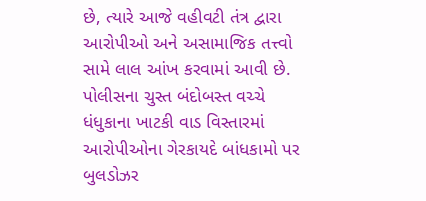છે, ત્યારે આજે વહીવટી તંત્ર દ્વારા આરોપીઓ અને અસામાજિક તત્ત્વો સામે લાલ આંખ કરવામાં આવી છે. પોલીસના ચુસ્ત બંદોબસ્ત વચ્ચે ધંધુકાના ખાટકી વાડ વિસ્તારમાં આરોપીઓના ગેરકાયદે બાંધકામો પર બુલડોઝર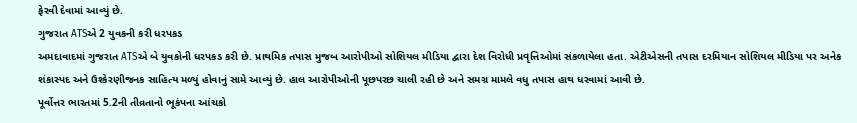ફેરવી દેવામાં આવ્યું છે.
ગુજરાત ATSએ 2 યુવકની કરી ધરપકડ
અમદાવાદમાં ગુજરાત ATSએ બે યુવકોની ધરપકડ કરી છે. પ્રાથમિક તપાસ મુજબ આરોપીઓ સોશિયલ મીડિયા દ્વારા દેશ વિરોધી પ્રવૃત્તિઓમાં સંકળાયેલા હતા. એટીએસની તપાસ દરમિયાન સોશિયલ મીડિયા પર અનેક શંકાસ્પદ અને ઉશ્કેરણીજનક સાહિત્ય મળ્યું હોવાનું સામે આવ્યું છે. હાલ આરોપીઓની પૂછપરછ ચાલી રહી છે અને સમગ્ર મામલે વધુ તપાસ હાથ ધરવામાં આવી છે.
પૂર્વોત્તર ભારતમાં 5.2ની તીવ્રતાનો ભૂકંપના આંચકો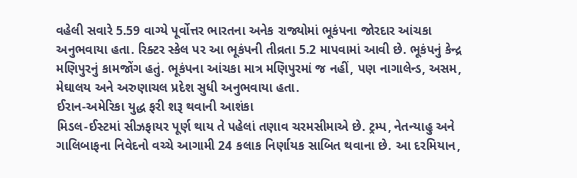વહેલી સવારે 5.59 વાગ્યે પૂર્વોત્તર ભારતના અનેક રાજ્યોમાં ભૂકંપના જોરદાર આંચકા અનુભવાયા હતા. રિક્ટર સ્કેલ પર આ ભૂકંપની તીવ્રતા 5.2 માપવામાં આવી છે. ભૂકંપનું કેન્દ્ર મણિપુરનું કામજોંગ હતું. ભૂકંપના આંચકા માત્ર મણિપુરમાં જ નહીં, પણ નાગાલેન્ડ, અસમ, મેઘાલય અને અરુણાચલ પ્રદેશ સુધી અનુભવાયા હતા.
ઈરાન-અમેરિકા યુદ્ધ ફરી શરૂ થવાની આશંકા
મિડલ-ઈસ્ટમાં સીઝફાયર પૂર્ણ થાય તે પહેલાં તણાવ ચરમસીમાએ છે. ટ્રમ્પ, નેતન્યાહુ અને ગાલિબાફના નિવેદનો વચ્ચે આગામી 24 કલાક નિર્ણાયક સાબિત થવાના છે. આ દરમિયાન,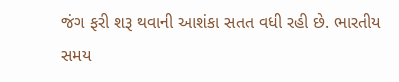જંગ ફરી શરૂ થવાની આશંકા સતત વધી રહી છે. ભારતીય સમય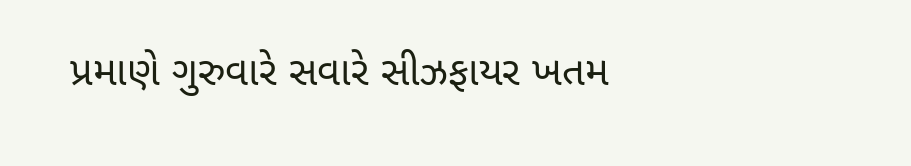પ્રમાણે ગુરુવારે સવારે સીઝફાયર ખતમ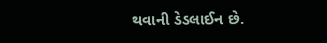થવાની ડેડલાઈન છે.